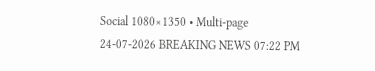Social 1080×1350 • Multi-page
24-07-2026 BREAKING NEWS 07:22 PM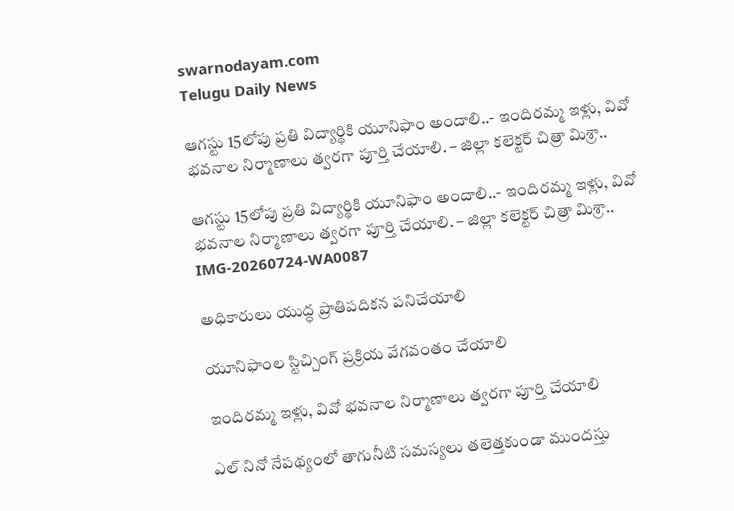swarnodayam.com
Telugu Daily News

ఆగస్టు 15లోపు ప్రతి విద్యార్థికి యూనిఫాం అందాలి..- ఇందిరమ్మ ఇళ్లు, వివో భవనాల నిర్మాణాలు త్వరగా పూర్తి చేయాలి. – జిల్లా కలెక్టర్ చిత్రా మిశ్రా..

ఆగస్టు 15లోపు ప్రతి విద్యార్థికి యూనిఫాం అందాలి..- ఇందిరమ్మ ఇళ్లు, వివో భవనాల నిర్మాణాలు త్వరగా పూర్తి చేయాలి. – జిల్లా కలెక్టర్ చిత్రా మిశ్రా..
IMG-20260724-WA0087

అధికారులు యుద్ధ ప్రాతిపదికన పనిచేయాలి

యూనిఫాంల స్టిచ్చింగ్ ప్రక్రియ వేగవంతం చేయాలి

ఇందిరమ్మ ఇళ్లు, వివో భవనాల నిర్మాణాలు త్వరగా పూర్తి చేయాలి

ఎల్ నినో నేపథ్యంలో తాగునీటి సమస్యలు తలెత్తకుండా ముందస్తు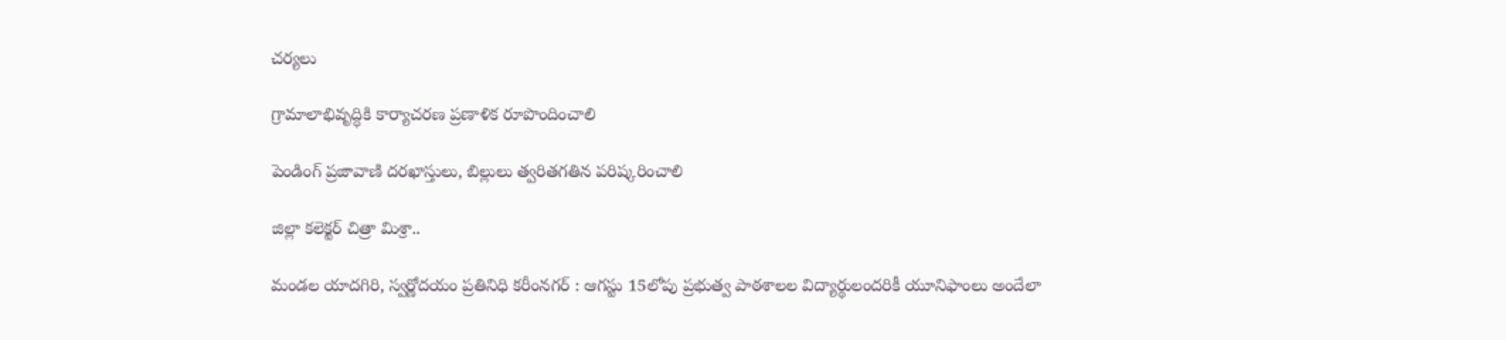చర్యలు

గ్రామాలాభివృద్ధికి కార్యాచరణ ప్రణాళిక రూపొందించాలి

పెండింగ్ ప్రజావాణి దరఖాస్తులు, బిల్లులు త్వరితగతిన పరిష్కరించాలి

జిల్లా కలెక్టర్ చిత్రా మిశ్రా..

మండల యాదగిరి, స్వర్ణోదయం ప్రతినిధి కరీంనగర్ : ఆగస్టు 15లోపు ప్రభుత్వ పాఠశాలల విద్యార్థులందరికీ యూనిఫాంలు అందేలా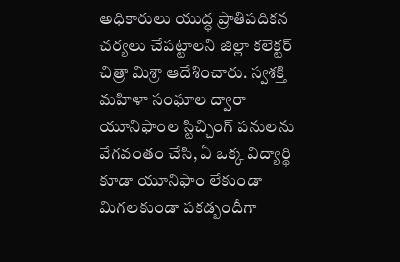అధికారులు యుద్ధ ప్రాతిపదికన చర్యలు చేపట్టాలని జిల్లా కలెక్టర్ చిత్రా మిశ్రా ఆదేశించారు. స్వశక్తి మహిళా సంఘాల ద్వారా యూనిఫాంల స్టిచ్చింగ్ పనులను వేగవంతం చేసి, ఏ ఒక్క విద్యార్థి కూడా యూనిఫాం లేకుండా మిగలకుండా పకడ్బందీగా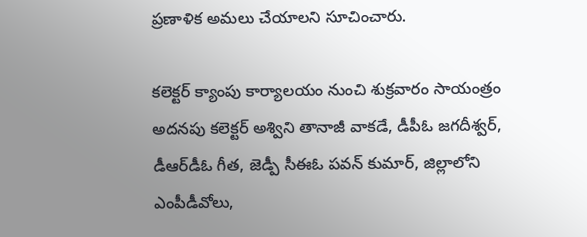ప్రణాళిక అమలు చేయాలని సూచించారు.

కలెక్టర్ క్యాంపు కార్యాలయం నుంచి శుక్రవారం సాయంత్రం అదనపు కలెక్టర్ అశ్విని తానాజీ వాకడే, డీపీఓ జగదీశ్వర్, డీఆర్‌డీఓ గీత, జెడ్పీ సీఈఓ పవన్ కుమార్, జిల్లాలోని ఎంపీడీవోలు,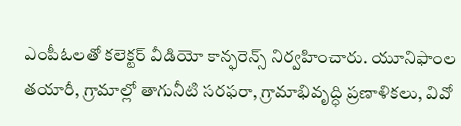ఎంపీఓలతో కలెక్టర్ వీడియో కాన్ఫరెన్స్ నిర్వహించారు. యూనిఫాంల తయారీ, గ్రామాల్లో తాగునీటి సరఫరా, గ్రామాభివృద్ధి ప్రణాళికలు, వివో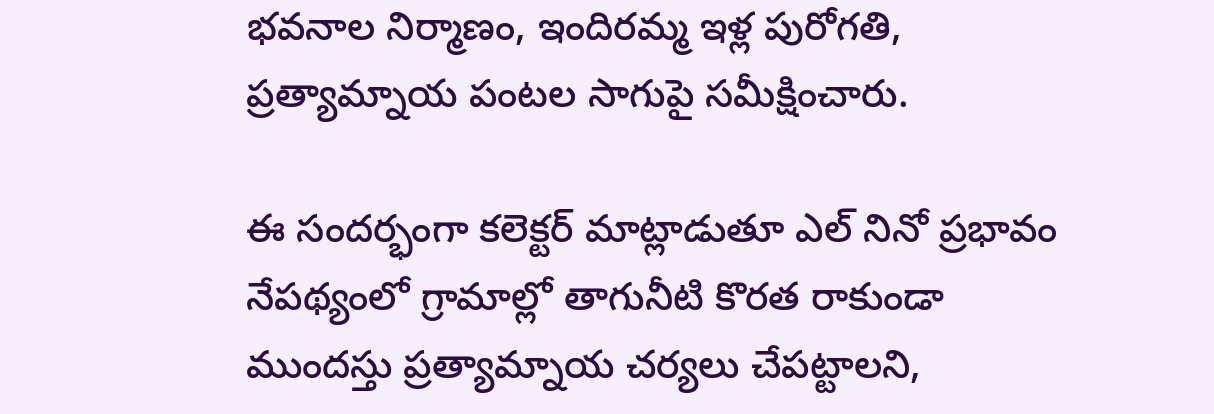భవనాల నిర్మాణం, ఇందిరమ్మ ఇళ్ల పురోగతి, ప్రత్యామ్నాయ పంటల సాగుపై సమీక్షించారు.

ఈ సందర్భంగా కలెక్టర్ మాట్లాడుతూ ఎల్ నినో ప్రభావం నేపథ్యంలో గ్రామాల్లో తాగునీటి కొరత రాకుండా ముందస్తు ప్రత్యామ్నాయ చర్యలు చేపట్టాలని,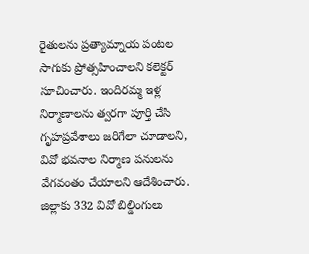రైతులను ప్రత్యామ్నాయ పంటల సాగుకు ప్రోత్సహించాలని కలెక్టర్ సూచించారు. ఇందిరమ్మ ఇళ్ల నిర్మాణాలను త్వరగా పూర్తి చేసి గృహప్రవేశాలు జరిగేలా చూడాలని, వివో భవనాల నిర్మాణ పనులను వేగవంతం చేయాలని ఆదేశించారు. జిల్లాకు 332 వివో బిల్డింగులు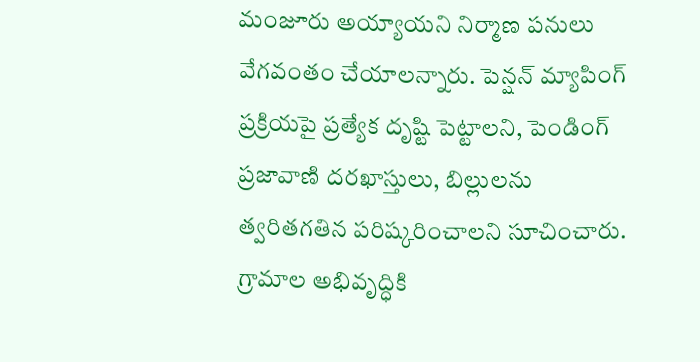మంజూరు అయ్యాయని నిర్మాణ పనులు వేగవంతం చేయాలన్నారు. పెన్షన్ మ్యాపింగ్ ప్రక్రియపై ప్రత్యేక దృష్టి పెట్టాలని, పెండింగ్ ప్రజావాణి దరఖాస్తులు, బిల్లులను త్వరితగతిన పరిష్కరించాలని సూచించారు. గ్రామాల అభివృద్ధికి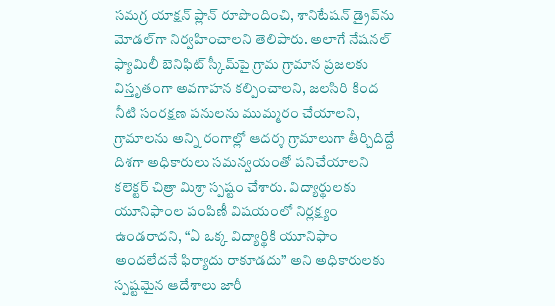సమగ్ర యాక్షన్ ప్లాన్ రూపొందించి, శానిటేషన్ డ్రైవ్‌ను మోడల్‌గా నిర్వహించాలని తెలిపారు. అలాగే నేషనల్ ఫ్యామిలీ బెనిఫిట్ స్కీమ్‌పై గ్రామ గ్రామాన ప్రజలకు విస్తృతంగా అవగాహన కల్పించాలని, జలసిరి కింద నీటి సంరక్షణ పనులను ముమ్మరం చేయాలని, గ్రామాలను అన్ని రంగాల్లో ఆదర్శ గ్రామాలుగా తీర్చిదిద్దే దిశగా అధికారులు సమన్వయంతో పనిచేయాలని కలెక్టర్ చిత్రా మిశ్రా స్పష్టం చేశారు. విద్యార్థులకు యూనిఫాంల పంపిణీ విషయంలో నిర్లక్ష్యం ఉండరాదని, “ఏ ఒక్క విద్యార్థికి యూనిఫాం అందలేదనే ఫిర్యాదు రాకూడదు” అని అధికారులకు స్పష్టమైన ఆదేశాలు జారీ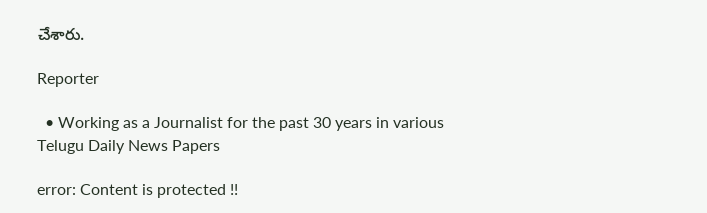చేశారు.

Reporter

  • Working as a Journalist for the past 30 years in various Telugu Daily News Papers

error: Content is protected !!